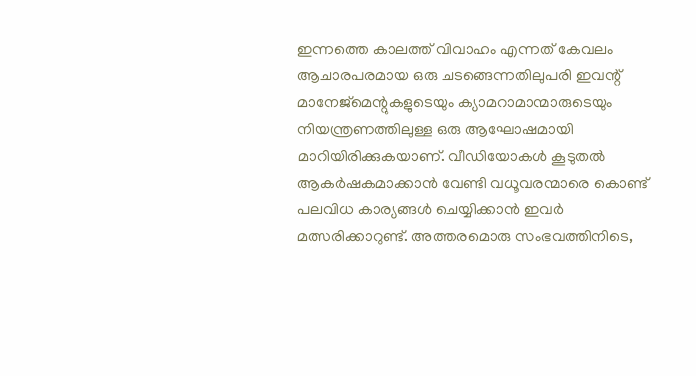ഇന്നത്തെ കാലത്ത് വിവാഹം എന്നത് കേവലം ആചാരപരമായ ഒരു ചടങ്ങെന്നതിലുപരി ഇവന്റ് മാനേജ്മെന്റുകളുടെയും ക്യാമറാമാന്മാരുടെയും നിയന്ത്രണത്തിലുള്ള ഒരു ആഘോഷമായി മാറിയിരിക്കുകയാണ്. വീഡിയോകൾ കൂടുതൽ ആകർഷകമാക്കാൻ വേണ്ടി വധൂവരന്മാരെ കൊണ്ട് പലവിധ കാര്യങ്ങൾ ചെയ്യിക്കാൻ ഇവർ മത്സരിക്കാറുണ്ട്. അത്തരമൊരു സംഭവത്തിനിടെ,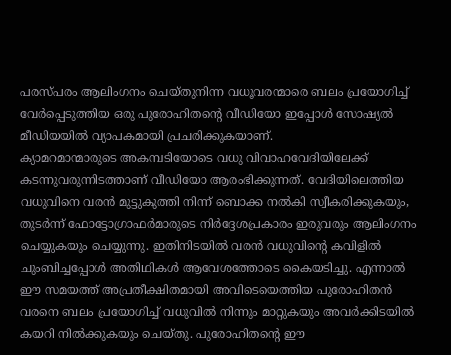പരസ്പരം ആലിംഗനം ചെയ്തുനിന്ന വധൂവരന്മാരെ ബലം പ്രയോഗിച്ച് വേർപ്പെടുത്തിയ ഒരു പുരോഹിതന്റെ വീഡിയോ ഇപ്പോൾ സോഷ്യൽ മീഡിയയിൽ വ്യാപകമായി പ്രചരിക്കുകയാണ്.
ക്യാമറമാന്മാരുടെ അകമ്പടിയോടെ വധു വിവാഹവേദിയിലേക്ക് കടന്നുവരുന്നിടത്താണ് വീഡിയോ ആരംഭിക്കുന്നത്. വേദിയിലെത്തിയ വധുവിനെ വരൻ മുട്ടുകുത്തി നിന്ന് ബൊക്ക നൽകി സ്വീകരിക്കുകയും, തുടർന്ന് ഫോട്ടോഗ്രാഫർമാരുടെ നിർദ്ദേശപ്രകാരം ഇരുവരും ആലിംഗനം ചെയ്യുകയും ചെയ്യുന്നു. ഇതിനിടയിൽ വരൻ വധുവിന്റെ കവിളിൽ ചുംബിച്ചപ്പോൾ അതിഥികൾ ആവേശത്തോടെ കൈയടിച്ചു. എന്നാൽ ഈ സമയത്ത് അപ്രതീക്ഷിതമായി അവിടെയെത്തിയ പുരോഹിതൻ വരനെ ബലം പ്രയോഗിച്ച് വധുവിൽ നിന്നും മാറ്റുകയും അവർക്കിടയിൽ കയറി നിൽക്കുകയും ചെയ്തു. പുരോഹിതന്റെ ഈ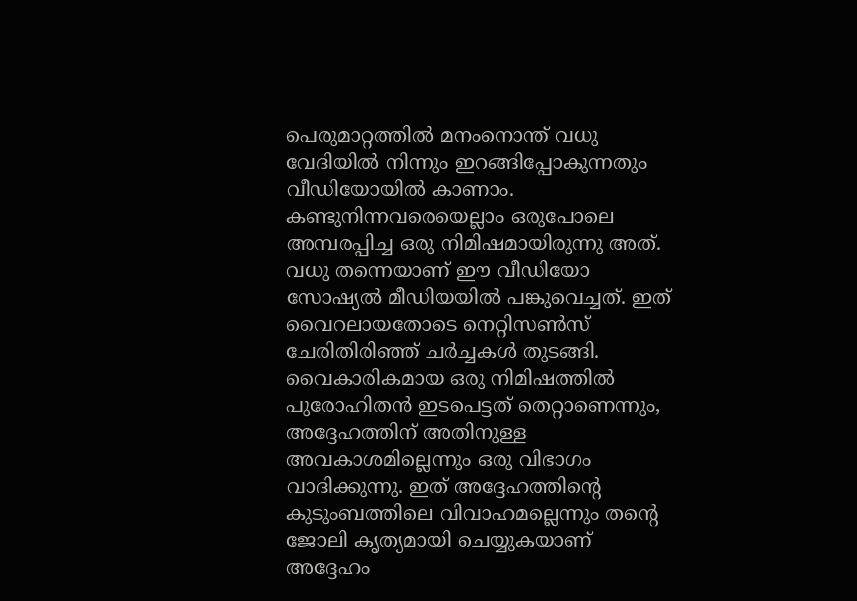പെരുമാറ്റത്തിൽ മനംനൊന്ത് വധു വേദിയിൽ നിന്നും ഇറങ്ങിപ്പോകുന്നതും വീഡിയോയിൽ കാണാം. കണ്ടുനിന്നവരെയെല്ലാം ഒരുപോലെ അമ്പരപ്പിച്ച ഒരു നിമിഷമായിരുന്നു അത്.
വധു തന്നെയാണ് ഈ വീഡിയോ സോഷ്യൽ മീഡിയയിൽ പങ്കുവെച്ചത്. ഇത് വൈറലായതോടെ നെറ്റിസൺസ് ചേരിതിരിഞ്ഞ് ചർച്ചകൾ തുടങ്ങി. വൈകാരികമായ ഒരു നിമിഷത്തിൽ പുരോഹിതൻ ഇടപെട്ടത് തെറ്റാണെന്നും, അദ്ദേഹത്തിന് അതിനുള്ള അവകാശമില്ലെന്നും ഒരു വിഭാഗം വാദിക്കുന്നു. ഇത് അദ്ദേഹത്തിന്റെ കുടുംബത്തിലെ വിവാഹമല്ലെന്നും തന്റെ ജോലി കൃത്യമായി ചെയ്യുകയാണ് അദ്ദേഹം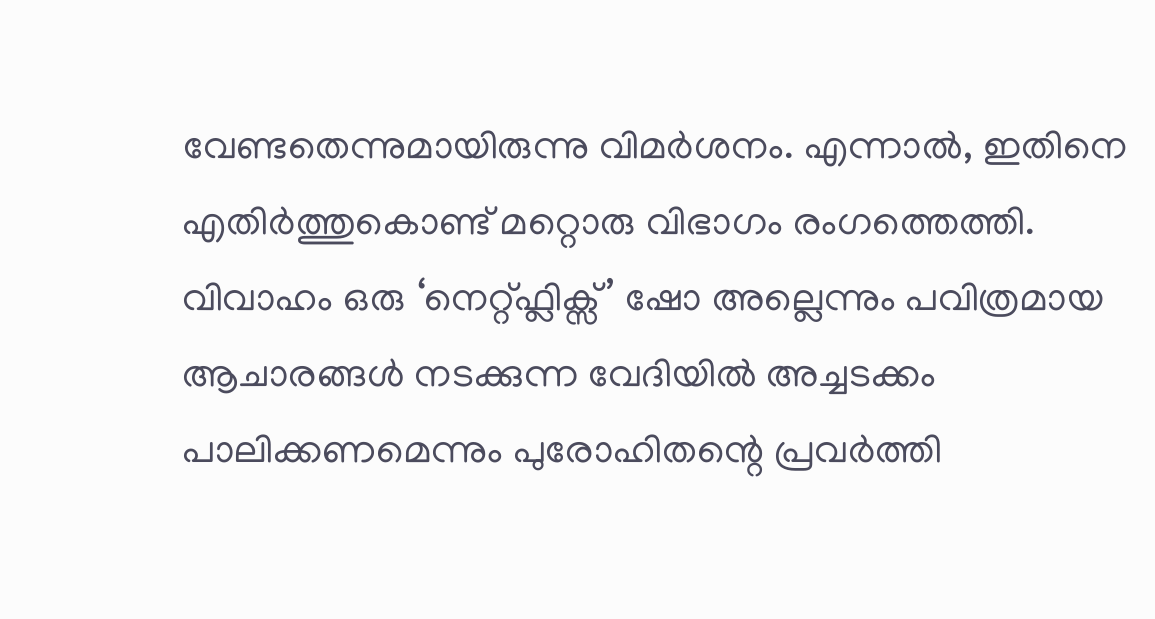വേണ്ടതെന്നുമായിരുന്നു വിമർശനം. എന്നാൽ, ഇതിനെ എതിർത്തുകൊണ്ട് മറ്റൊരു വിഭാഗം രംഗത്തെത്തി. വിവാഹം ഒരു ‘നെറ്റ്ഫ്ലിക്സ്’ ഷോ അല്ലെന്നും പവിത്രമായ ആചാരങ്ങൾ നടക്കുന്ന വേദിയിൽ അച്ചടക്കം പാലിക്കണമെന്നും പുരോഹിതന്റെ പ്രവർത്തി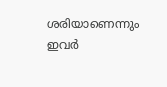ശരിയാണെന്നും ഇവർ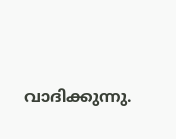വാദിക്കുന്നു.